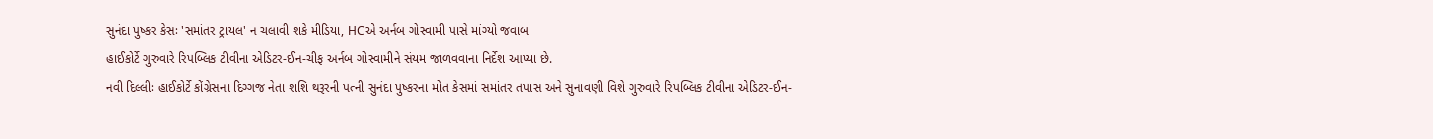સુનંદા પુષ્કર કેસઃ 'સમાંતર ટ્રાયલ' ન ચલાવી શકે મીડિયા, HCએ અર્નબ ગોસ્વામી પાસે માંગ્યો જવાબ
હાઈકોર્ટે ગુરુવારે રિપબ્લિક ટીવીના એડિટર-ઈન-ચીફ અર્નબ ગોસ્વામીને સંયમ જાળવવાના નિર્દેશ આપ્યા છે.
નવી દિલ્લીઃ હાઈકોર્ટે કોંગ્રેસના દિગ્ગજ નેતા શશિ થરૂરની પત્ની સુનંદા પુષ્કરના મોત કેસમાં સમાંતર તપાસ અને સુનાવણી વિશે ગુરુવારે રિપબ્લિક ટીવીના એડિટર-ઈન-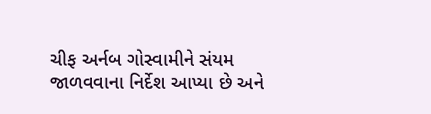ચીફ અર્નબ ગોસ્વામીને સંયમ જાળવવાના નિર્દેશ આપ્યા છે અને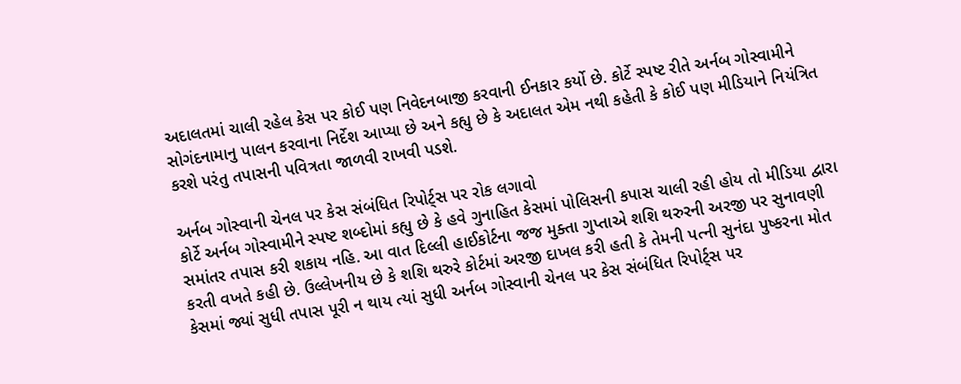અદાલતમાં ચાલી રહેલ કેસ પર કોઈ પણ નિવેદનબાજી કરવાની ઈનકાર કર્યો છે. કોર્ટે સ્પષ્ટ રીતે અર્નબ ગોસ્વામીને સોગંદનામાનુ પાલન કરવાના નિર્દેશ આપ્યા છે અને કહ્યુ છે કે અદાલત એમ નથી કહેતી કે કોઈ પણ મીડિયાને નિયંત્રિત કરશે પરંતુ તપાસની પવિત્રતા જાળવી રાખવી પડશે.

અર્નબ ગોસ્વાની ચેનલ પર કેસ સંબંધિત રિપોર્ટ્સ પર રોક લગાવો
કોર્ટે અર્નબ ગોસ્વામીને સ્પષ્ટ શબ્દોમાં કહ્યુ છે કે હવે ગુનાહિત કેસમાં પોલિસની કપાસ ચાલી રહી હોય તો મીડિયા દ્વારા સમાંતર તપાસ કરી શકાય નહિ. આ વાત દિલ્લી હાઈકોર્ટના જજ મુક્તા ગુપ્તાએ શશિ થરુરની અરજી પર સુનાવણી કરતી વખતે કહી છે. ઉલ્લેખનીય છે કે શશિ થરુરે કોર્ટમાં અરજી દાખલ કરી હતી કે તેમની પત્ની સુનંદા પુષ્કરના મોત કેસમાં જ્યાં સુધી તપાસ પૂરી ન થાય ત્યાં સુધી અર્નબ ગોસ્વાની ચેનલ પર કેસ સંબંધિત રિપોર્ટ્સ પર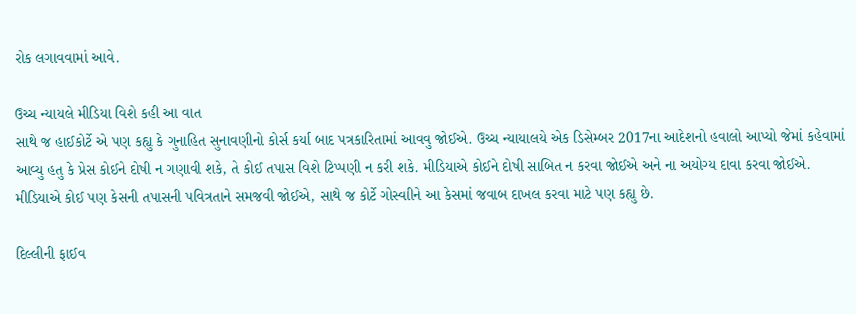રોક લગાવવામાં આવે.

ઉચ્ચ ન્યાયલે મીડિયા વિશે કહી આ વાત
સાથે જ હાઈકોર્ટે એ પણ કહ્યુ કે ગુનાહિત સુનાવણીનો કોર્સ કર્યા બાદ પત્રકારિતામાં આવવુ જોઈએ. ઉચ્ચ ન્યાયાલયે એક ડિસેમ્બર 2017ના આદેશનો હવાલો આપ્યો જેમાં કહેવામાં આવ્યુ હતુ કે પ્રેસ કોઈને દોષી ન ગણાવી શકે, તે કોઈ તપાસ વિશે ટિપ્પણી ન કરી શકે. મીડિયાએ કોઈને દોષી સાબિત ન કરવા જોઈએ અને ના અયોગ્ય દાવા કરવા જોઈએ. મીડિયાએ કોઈ પણ કેસની તપાસની પવિત્રતાને સમજવી જોઈએ, સાથે જ કોર્ટે ગોસ્વાીને આ કેસમાં જવાબ દાખલ કરવા માટે પણ કહ્યુ છે.

દિલ્લીની ફાઈવ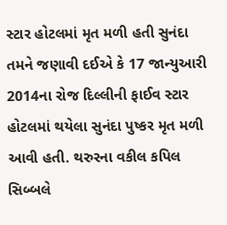સ્ટાર હોટલમાં મૃત મળી હતી સુનંદા
તમને જણાવી દઈએ કે 17 જાન્યુઆરી 2014ના રોજ દિલ્લીની ફાઈવ સ્ટાર હોટલમાં થયેલા સુનંદા પુષ્કર મૃત મળી આવી હતી. થરુરના વકીલ કપિલ સિબ્બલે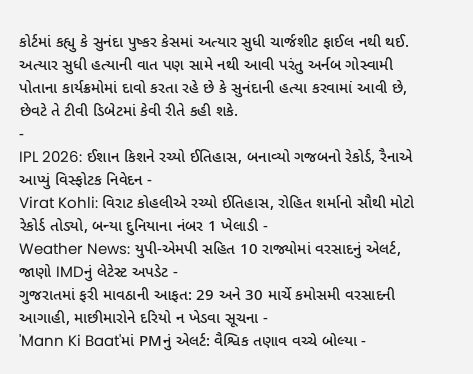કોર્ટમાં કહ્યુ કે સુનંદા પુષ્કર કેસમાં અત્યાર સુધી ચાર્જશીટ ફાઈલ નથી થઈ. અત્યાર સુધી હત્યાની વાત પણ સામે નથી આવી પરંતુ અર્નબ ગોસ્વામી પોતાના કાર્યક્રમોમાં દાવો કરતા રહે છે કે સુનંદાની હત્યા કરવામાં આવી છે, છેવટે તે ટીવી ડિબેટમાં કેવી રીતે કહી શકે.
-
IPL 2026: ઈશાન કિશને રચ્યો ઈતિહાસ, બનાવ્યો ગજબનો રેકોર્ડ, રૈનાએ આપ્યું વિસ્ફોટક નિવેદન -
Virat Kohli: વિરાટ કોહલીએ રચ્યો ઈતિહાસ, રોહિત શર્માનો સૌથી મોટો રેકોર્ડ તોડ્યો, બન્યા દુનિયાના નંબર 1 ખેલાડી -
Weather News: યુપી-એમપી સહિત 10 રાજ્યોમાં વરસાદનું એલર્ટ, જાણો IMDનું લેટેસ્ટ અપડેટ -
ગુજરાતમાં ફરી માવઠાની આફત: 29 અને 30 માર્ચે કમોસમી વરસાદની આગાહી, માછીમારોને દરિયો ન ખેડવા સૂચના -
'Mann Ki Baat'માં PMનું એલર્ટ: વૈશ્વિક તણાવ વચ્ચે બોલ્યા -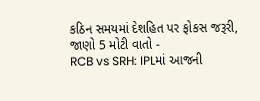કઠિન સમયમાં દેશહિત પર ફોકસ જરૂરી, જાણો 5 મોટી વાતો -
RCB vs SRH: IPLમાં આજની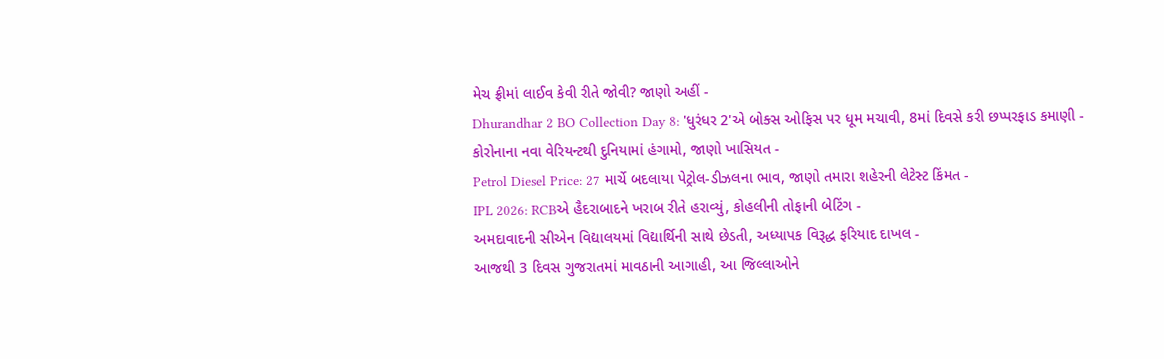મેચ ફ્રીમાં લાઈવ કેવી રીતે જોવી? જાણો અહીં -
Dhurandhar 2 BO Collection Day 8: 'ધુરંધર 2'એ બોક્સ ઓફિસ પર ધૂમ મચાવી, 8માં દિવસે કરી છપ્પરફાડ કમાણી -
કોરોનાના નવા વેરિયન્ટથી દુનિયામાં હંગામો, જાણો ખાસિયત -
Petrol Diesel Price: 27 માર્ચે બદલાયા પેટ્રોલ-ડીઝલના ભાવ, જાણો તમારા શહેરની લેટેસ્ટ કિંમત -
IPL 2026: RCBએ હૈદરાબાદને ખરાબ રીતે હરાવ્યું, કોહલીની તોફાની બેટિંગ -
અમદાવાદની સીએન વિદ્યાલયમાં વિદ્યાર્થિની સાથે છેડતી, અધ્યાપક વિરૂદ્ધ ફરિયાદ દાખલ -
આજથી 3 દિવસ ગુજરાતમાં માવઠાની આગાહી, આ જિલ્લાઓને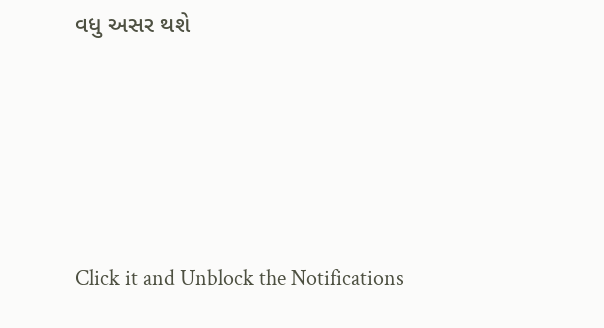વધુ અસર થશે








Click it and Unblock the Notifications